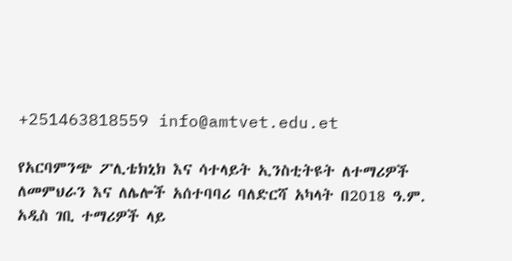+251463818559 info@amtvet.edu.et

የአርባምንጭ ፖሊቴክኒክ እና ሳተላይት ኢንስቲትዩት ለተማሪዎች ለመምህራን እና ለሌሎች አሰተባባሪ ባለድርሻ አካላት በ2018 ዓ.ም. አዲስ ገቢ ተማሪዎች ላይ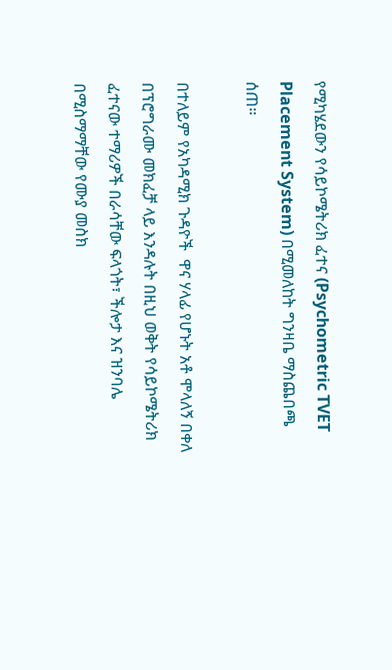የሚካሄደውን የሳይኮሜትሪክ ፈተና (Psychometric TVET Placement System) በሚመለከት ግንዛቤ ማስጨበጫ ሰጠ።

በተለይም የአካዳሚክ ጉዳዮች  ዋና ሃላፊ የሆኑት አቶ ሞላለኝ በቀለ በፕሮግራሙ መክፈቻ ላይ እንዳሉት በዚህ ወቅት የሳይኮሜትሪክ ፈተናው ተማሪዎች በራሳቸው ፍላጎት፣ ችሎታ እና ዝንባሌ በሚስማማቸው የሙያ መስክ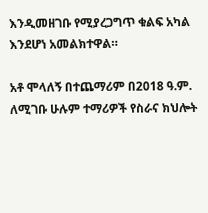እንዲመዘገቡ የሚያረጋግጥ ቁልፍ አካል እንደሆነ አመልክተዋል።

አቶ ሞላለኝ በተጨማሪም በ2018 ዓ.ም. ለሚገቡ ሁሉም ተማሪዎች የስራና ክህሎት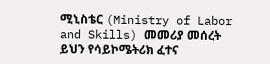ሚኒስቴር (Ministry of Labor and Skills) መመሪያ መሰረት ይህን የሳይኮሜትሪክ ፈተና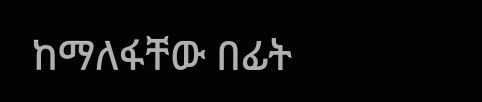ከማለፋቸው በፊት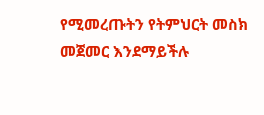የሚመረጡትን የትምህርት መስክ መጀመር እንደማይችሉ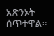አጽንኦት ሰጥተዋል።